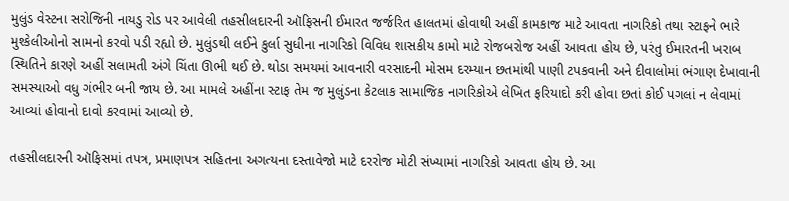મુલુંડ વેસ્ટના સરોજિની નાયડુ રોડ પર આવેલી તહસીલદારની ઑફિસની ઈમારત જર્જરિત હાલતમાં હોવાથી અહીં કામકાજ માટે આવતા નાગરિકો તથા સ્ટાફને ભારે મુશ્કેલીઓનો સામનો કરવો પડી રહ્યો છે. મુલુંડથી લઈને કુર્લા સુધીના નાગરિકો વિવિધ શાસકીય કામો માટે રોજબરોજ અહીં આવતા હોય છે, પરંતુ ઈમારતની ખરાબ સ્થિતિને કારણે અહીં સલામતી અંગે ચિંતા ઊભી થઈ છે. થોડા સમયમાં આવનારી વરસાદની મોસમ દરમ્યાન છતમાંથી પાણી ટપકવાની અને દીવાલોમાં ભંગાણ દેખાવાની સમસ્યાઓ વધુ ગંભીર બની જાય છે. આ મામલે અહીંના સ્ટાફ તેમ જ મુલુંડના કેટલાક સામાજિક નાગરિકોએ લેખિત ફરિયાદો કરી હોવા છતાં કોઈ પગલાં ન લેવામાં આવ્યાં હોવાનો દાવો કરવામાં આવ્યો છે.

તહસીલદારની ઑફિસમાં તપત્ર, પ્રમાણપત્ર સહિતના અગત્યના દસ્તાવેજો માટે દરરોજ મોટી સંખ્યામાં નાગરિકો આવતા હોય છે. આ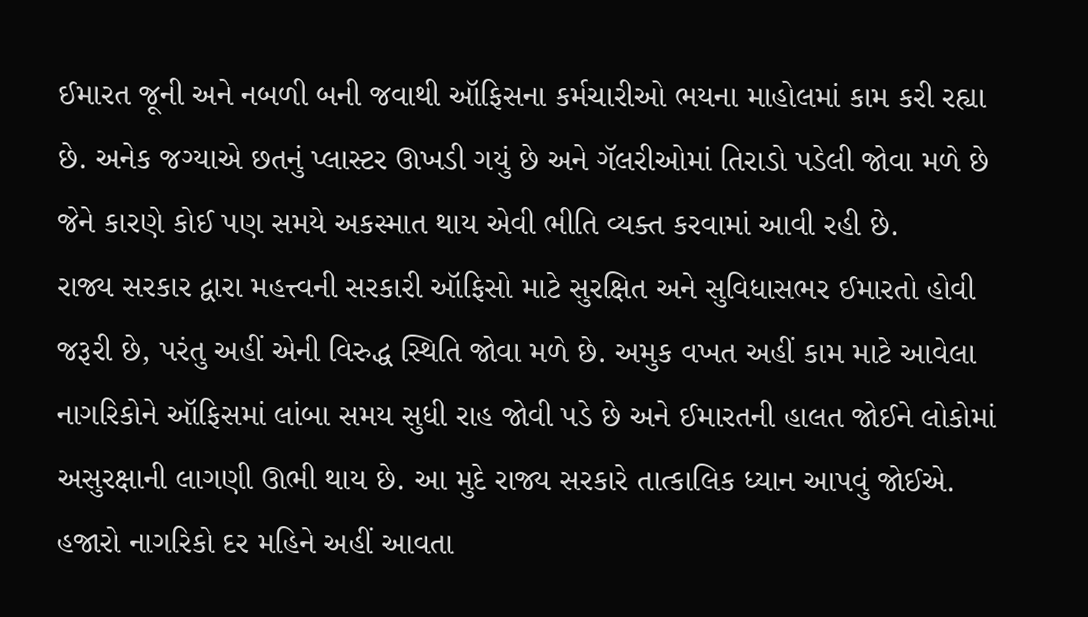ઈમારત જૂની અને નબળી બની જવાથી ઑફિસના કર્મચારીઓ ભયના માહોલમાં કામ કરી રહ્યા છે. અનેક જગ્યાએ છતનું પ્લાસ્ટર ઊખડી ગયું છે અને ગૅલરીઓમાં તિરાડો પડેલી જોવા મળે છે જેને કારણે કોઈ પણ સમયે અકસ્માત થાય એવી ભીતિ વ્યક્ત કરવામાં આવી રહી છે.
રાજ્ય સરકાર દ્વારા મહત્ત્વની સરકારી ઑફિસો માટે સુરક્ષિત અને સુવિધાસભર ઈમારતો હોવી જરૂરી છે, પરંતુ અહીં એની વિરુદ્ધ સ્થિતિ જોવા મળે છે. અમુક વખત અહીં કામ માટે આવેલા નાગરિકોને ઑફિસમાં લાંબા સમય સુધી રાહ જોવી પડે છે અને ઈમારતની હાલત જોઈને લોકોમાં અસુરક્ષાની લાગણી ઊભી થાય છે. આ મુદે રાજ્ય સરકારે તાત્કાલિક ધ્યાન આપવું જોઈએ. હજારો નાગરિકો દર મહિને અહીં આવતા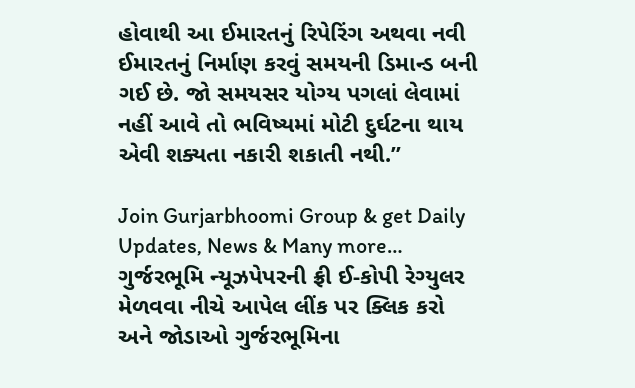હોવાથી આ ઈમારતનું રિપેરિંગ અથવા નવી ઈમારતનું નિર્માણ કરવું સમયની ડિમાન્ડ બની ગઈ છે. જો સમયસર યોગ્ય પગલાં લેવામાં નહીં આવે તો ભવિષ્યમાં મોટી દુર્ઘટના થાય એવી શક્યતા નકારી શકાતી નથી.”

Join Gurjarbhoomi Group & get Daily Updates, News & Many more…
ગુર્જરભૂમિ ન્યૂઝપેપરની ફ્રી ઈ-કોપી રેગ્યુલર મેળવવા નીચે આપેલ લીંક પર ક્લિક કરો અને જોડાઓ ગુર્જરભૂમિના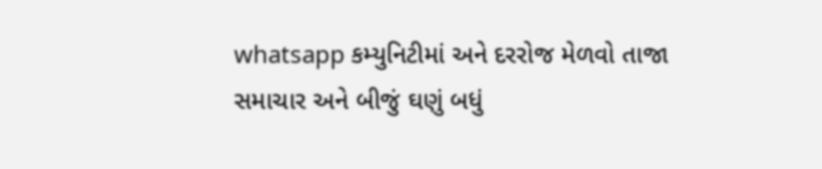whatsapp કમ્યુનિટીમાં અને દરરોજ મેળવો તાજા સમાચાર અને બીજું ઘણું બધું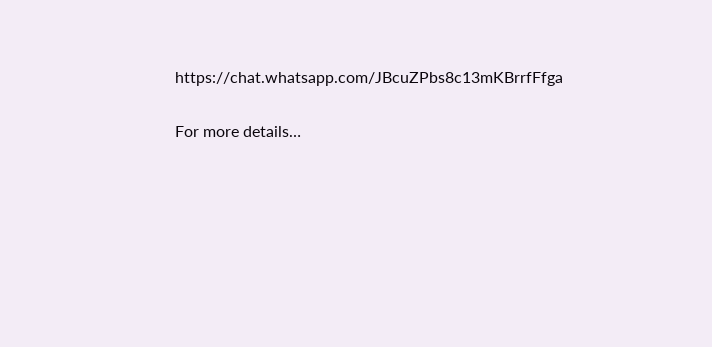https://chat.whatsapp.com/JBcuZPbs8c13mKBrrfFfga

For more details…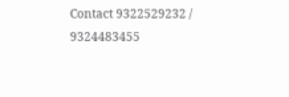Contact 9322529232 / 9324483455